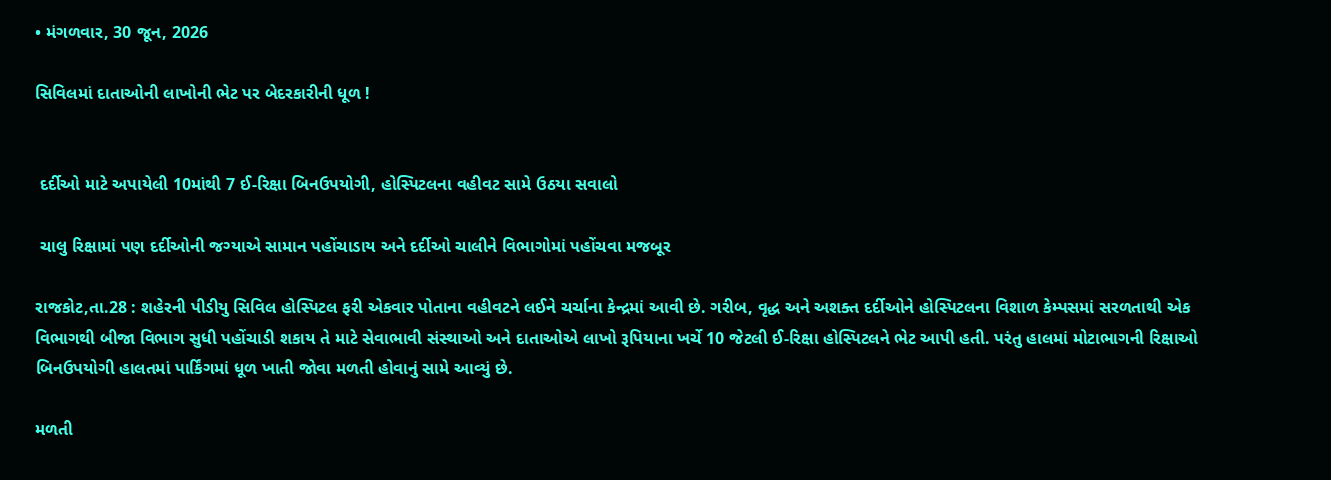• મંગળવાર, 30 જૂન, 2026

સિવિલમાં દાતાઓની લાખોની ભેટ પર બેદરકારીની ધૂળ !


 દર્દીઓ માટે અપાયેલી 10માંથી 7 ઈ-રિક્ષા બિનઉપયોગી, હોસ્પિટલના વહીવટ સામે ઉઠયા સવાલો

 ચાલુ રિક્ષામાં પણ દર્દીઓની જગ્યાએ સામાન પહોંચાડાય અને દર્દીઓ ચાલીને વિભાગોમાં પહોંચવા મજબૂર

રાજકોટ,તા.28 : શહેરની પીડીયુ સિવિલ હોસ્પિટલ ફરી એકવાર પોતાના વહીવટને લઈને ચર્ચાના કેન્દ્રમાં આવી છે. ગરીબ, વૃદ્ધ અને અશક્ત દર્દીઓને હોસ્પિટલના વિશાળ કેમ્પસમાં સરળતાથી એક વિભાગથી બીજા વિભાગ સુધી પહોંચાડી શકાય તે માટે સેવાભાવી સંસ્થાઓ અને દાતાઓએ લાખો રૂપિયાના ખર્ચે 10 જેટલી ઈ-રિક્ષા હોસ્પિટલને ભેટ આપી હતી. પરંતુ હાલમાં મોટાભાગની રિક્ષાઓ બિનઉપયોગી હાલતમાં પાર્કિંગમાં ધૂળ ખાતી જોવા મળતી હોવાનું સામે આવ્યું છે.

મળતી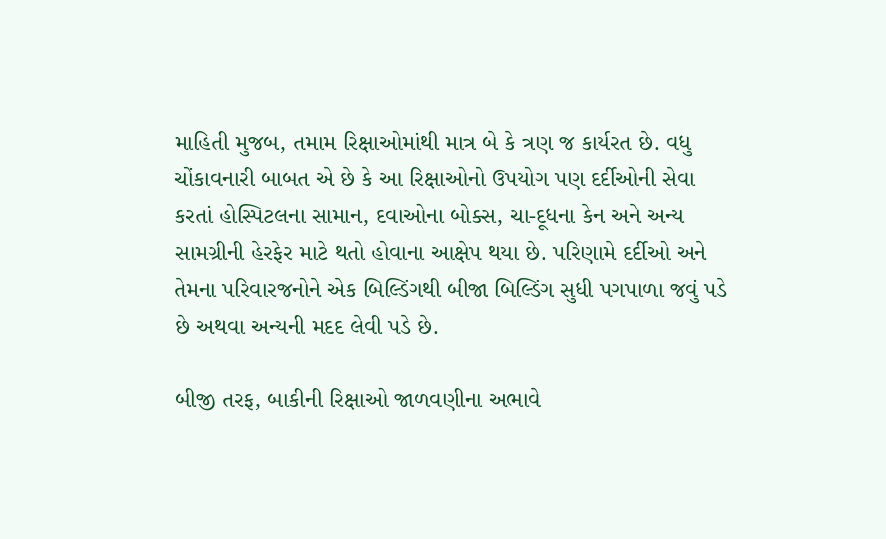માહિતી મુજબ, તમામ રિક્ષાઓમાંથી માત્ર બે કે ત્રણ જ કાર્યરત છે. વધુ ચોંકાવનારી બાબત એ છે કે આ રિક્ષાઓનો ઉપયોગ પણ દર્દીઓની સેવા કરતાં હોસ્પિટલના સામાન, દવાઓના બોક્સ, ચા-દૂધના કેન અને અન્ય સામગ્રીની હેરફેર માટે થતો હોવાના આક્ષેપ થયા છે. પરિણામે દર્દીઓ અને તેમના પરિવારજનોને એક બિલ્ડિંગથી બીજા બિલ્ડિંગ સુધી પગપાળા જવું પડે છે અથવા અન્યની મદદ લેવી પડે છે.

બીજી તરફ, બાકીની રિક્ષાઓ જાળવણીના અભાવે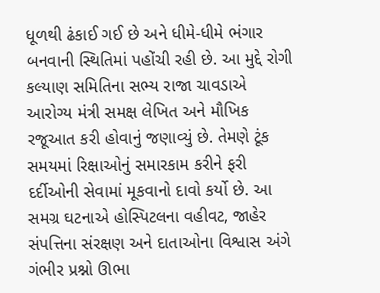ધૂળથી ઢંકાઈ ગઈ છે અને ધીમે-ધીમે ભંગાર બનવાની સ્થિતિમાં પહોંચી રહી છે. આ મુદ્દે રોગી કલ્યાણ સમિતિના સભ્ય રાજા ચાવડાએ આરોગ્ય મંત્રી સમક્ષ લેખિત અને મૌખિક રજૂઆત કરી હોવાનું જણાવ્યું છે. તેમણે ટૂંક સમયમાં રિક્ષાઓનું સમારકામ કરીને ફરી દર્દીઓની સેવામાં મૂકવાનો દાવો કર્યો છે. આ સમગ્ર ઘટનાએ હોસ્પિટલના વહીવટ, જાહેર સંપત્તિના સંરક્ષણ અને દાતાઓના વિશ્વાસ અંગે ગંભીર પ્રશ્નો ઊભા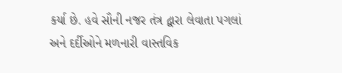કર્યા છે. હવે સૌની નજર તંત્ર દ્વારા લેવાતા પગલાં અને દર્દીઓને મળનારી વાસ્તવિક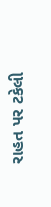રાહત પર ટકેલી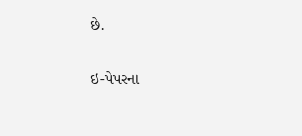છે.

ઇ-પેપરના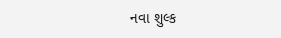નવા શુલ્ક